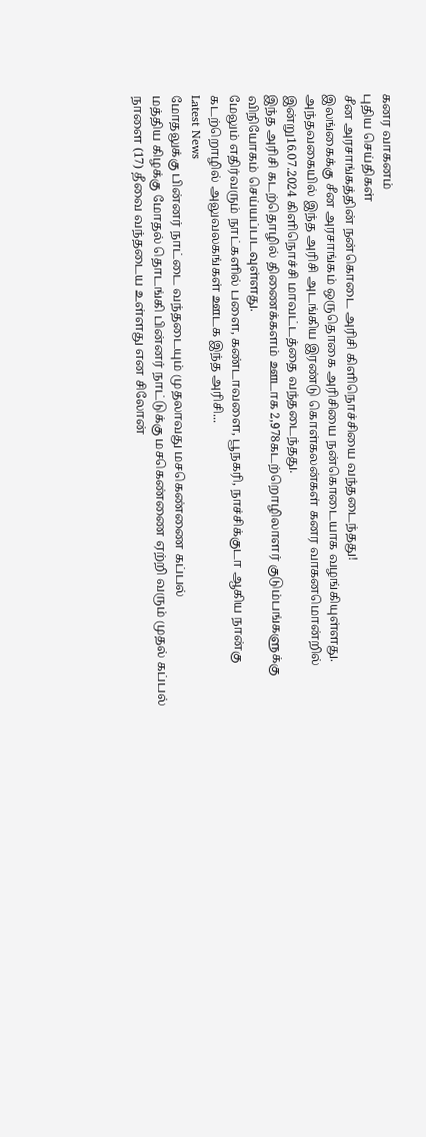கனர வாகனம்
புதிய செய்திகள்
சீன அரசாங்கத்தின் நன்கொடை அரிசி கிளிநொச்சியை வந்தடைந்தது!
இலங்கைக்கு சீன அரசாங்கம் ஒருதொகை அரிசியை நன்கொடையாக வழங்கியுள்ளது.
அந்தவகையில் இந்த அரிசி அடங்கிய இரண்டு கொள்கலன்கள் கனர வாகனமொன்றில் இன்று16.07.2024 கிளிநொச்சி மாவட்டத்தை வந்தடைந்தது.
இந்த அரிசி கடற்தொழில் திணைக்களம் ஊடாக 2,978கடற்றொழிலாளர் குடும்பங்களுக்கு விநியோகம் செய்யப்படவுள்ளது.
மேலும் எதிர்வரும் நாட்களில் பளை, கண்டாவளை, பூநகரி, நாச்சிக்குடா ஆகிய நான்கு கடற்றொழில் அலுவலகங்கள் ஊடக இந்த அரிசி...
Latest News
மோதலுக்கு பின்னர் நாட்டை வந்தடையும் முதலாவது மசகெண்ணை கப்பல்
மத்திய கிழக்கு மோதல் தொடங்கி பின்னர் நாட்டுக்கு மசகெண்ணை ஏற்றி வரும் முதல் கப்பல் நாளை (17) தீவை வந்தடைய உள்ளது என சிலோன்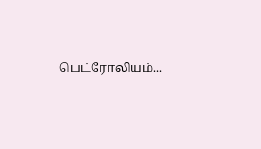பெட்ரோலியம்...